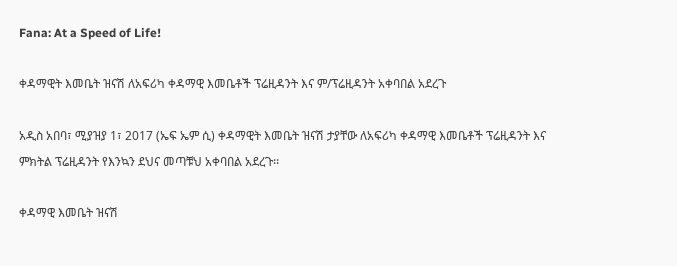Fana: At a Speed of Life!

ቀዳማዊት እመቤት ዝናሽ ለአፍሪካ ቀዳማዊ እመቤቶች ፕሬዚዳንት እና ም/ፕሬዚዳንት አቀባበል አደረጉ

አዲስ አበባ፣ ሚያዝያ 1፣ 2017 (ኤፍ ኤም ሲ) ቀዳማዊት እመቤት ዝናሽ ታያቸው ለአፍሪካ ቀዳማዊ እመቤቶች ፕሬዚዳንት እና ምክትል ፕሬዚዳንት የእንኳን ደህና መጣቹህ አቀባበል አደረጉ፡፡

ቀዳማዊ እመቤት ዝናሽ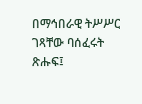በማኅበራዊ ትሥሥር ገጻቸው ባሰፈሩት ጽሑፍ፤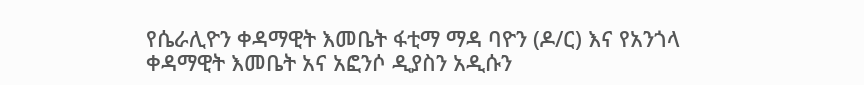የሴራሊዮን ቀዳማዊት እመቤት ፋቲማ ማዳ ባዮን (ዶ/ር) እና የአንጎላ ቀዳማዊት እመቤት አና አፎንሶ ዲያስን አዲሱን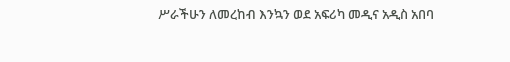ሥራችሁን ለመረከብ እንኳን ወደ አፍሪካ መዲና አዲስ አበባ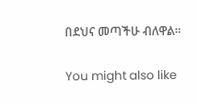በደህና መጣችሁ ብለዋል።

You might also like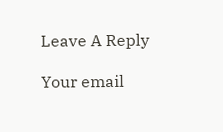Leave A Reply

Your email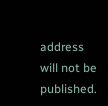address will not be published.